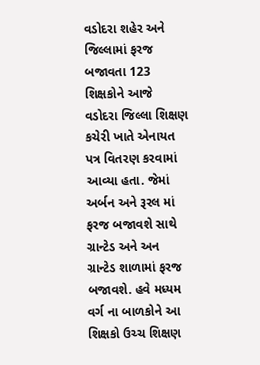વડોદરા શહેર અને જિલ્લામાં ફરજ બજાવતા 123 શિક્ષકોને આજે વડોદરા જિલ્લા શિક્ષણ કચેરી ખાતે એનાયત પત્ર વિતરણ કરવામાં આવ્યા હતા. જેમાં અર્બન અને રૂરલ માં ફરજ બજાવશે સાથે ગ્રાન્ટેડ અને અન ગ્રાન્ટેડ શાળામાં ફરજ બજાવશે. હવે મધ્યમ વર્ગ ના બાળકોને આ શિક્ષકો ઉચ્ચ શિક્ષણ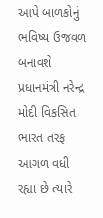આપે બાળકોનું ભવિષ્ય ઉજવળ બનાવશે પ્રધાનમંત્રી નરેન્દ્ર મોદી વિકસિત ભારત તરફ આગળ વધી રહ્યા છે ત્યારે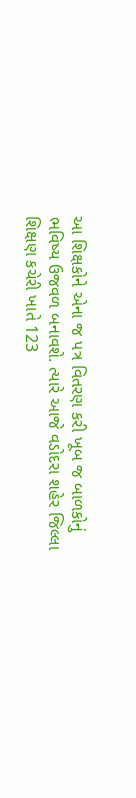આ શિક્ષકોને એના જ પત્ર વિતરણ કરી ખૂબ જ બાળકોનું ભવિષ્ય ઉજવળ બનાવશે. ત્યારે આજે વડોદરા શહેર જિલ્લા શિક્ષણ કચેરી ખાતે 123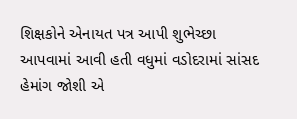શિક્ષકોને એનાયત પત્ર આપી શુભેચ્છા આપવામાં આવી હતી વધુમાં વડોદરામાં સાંસદ હેમાંગ જોશી એ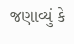જણાવ્યું કે